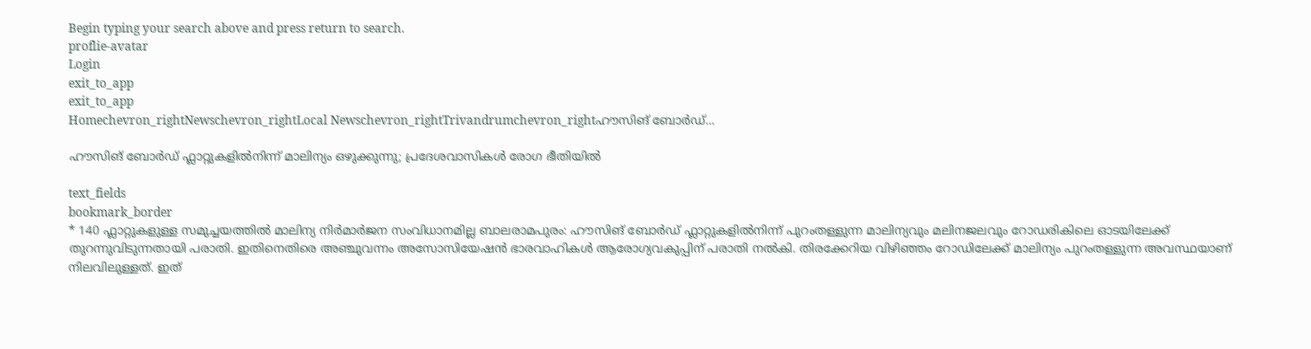Begin typing your search above and press return to search.
proflie-avatar
Login
exit_to_app
exit_to_app
Homechevron_rightNewschevron_rightLocal Newschevron_rightTrivandrumchevron_rightഹൗസിങ് ബോർഡ്...

ഹൗസിങ് ബോർഡ് ഫ്ലാറ്റുകളിൽനിന്ന് മാലിന്യം ഒഴുക്കുന്നു; പ്രദേശവാസികൾ രോഗ ഭീതിയിൽ

text_fields
bookmark_border
* 140 ഫ്ലാറ്റുകളുള്ള സമുച്ചയത്തിൽ മാലിന്യ നിർമാർജന സംവിധാനമില്ല ബാലരാമപുരം: ഹൗസിങ് ബോർഡ് ഫ്ലാറ്റുകളിൽനിന്ന് പുറംതള്ളുന്ന മാലിന്യവും മലിനജലവും റോഡരികിലെ ഓടയിലേക്ക് തുറന്നുവിടുന്നതായി പരാതി. ഇതിനെതിരെ അഞ്ചുവന്നം അസോസിയേഷൻ ഭാരവാഹികൾ ആരോഗ്യവകുപ്പിന് പരാതി നൽകി. തിരക്കേറിയ വിഴിഞ്ഞം റോഡിലേക്ക് മാലിന്യം പുറംതള്ളുന്ന അവസ്ഥയാണ് നിലവിലുള്ളത്. ഇത്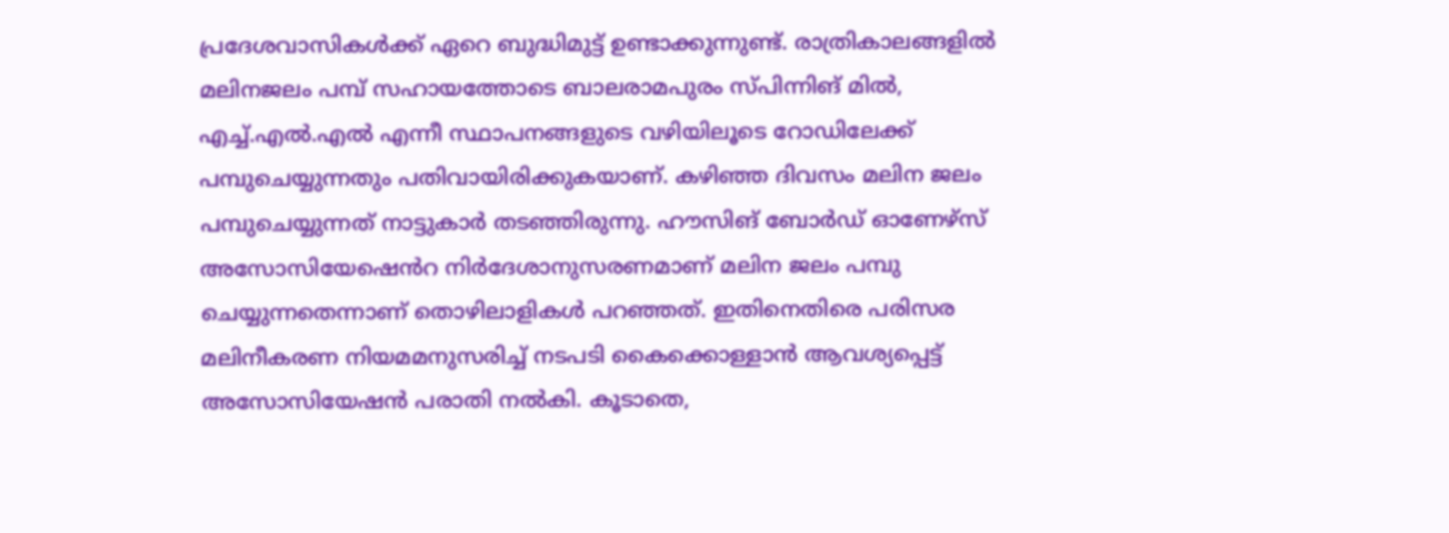പ്രദേശവാസികൾക്ക് ഏറെ ബുദ്ധിമുട്ട് ഉണ്ടാക്കുന്നുണ്ട്. രാത്രികാലങ്ങളിൽ മലിനജലം പമ്പ് സഹായത്തോടെ ബാലരാമപുരം സ്പിന്നിങ് മിൽ, എച്ച്.എൽ.എൽ എന്നീ സ്ഥാപനങ്ങളുടെ വഴിയിലൂടെ റോഡിലേക്ക് പമ്പുചെയ്യുന്നതും പതിവായിരിക്കുകയാണ്. കഴിഞ്ഞ ദിവസം മലിന ജലം പമ്പുചെയ്യുന്നത് നാട്ടുകാർ തടഞ്ഞിരുന്നു. ഹൗസിങ് ബോർഡ് ഓണേഴ്സ് അസോസിയേഷെൻറ നിർദേശാനുസരണമാണ് മലിന ജലം പമ്പു ചെയ്യുന്നതെന്നാണ് തൊഴിലാളികൾ പറഞ്ഞത്. ഇതിനെതിരെ പരിസര മലിനീകരണ നിയമമനുസരിച്ച് നടപടി കൈക്കൊള്ളാൻ ആവശ്യപ്പെട്ട് അസോസിയേഷൻ പരാതി നൽകി. കൂടാതെ,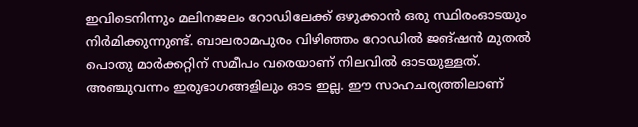ഇവിടെനിന്നും മലിനജലം റോഡിലേക്ക് ഒഴുക്കാൻ ഒരു സ്ഥിരംഓടയും നിർമിക്കുന്നുണ്ട്. ബാലരാമപുരം വിഴിഞ്ഞം റോഡിൽ ജങ്ഷൻ മുതൽ പൊതു മാർക്കറ്റിന് സമീപം വരെയാണ് നിലവിൽ ഓടയുള്ളത്. അഞ്ചുവന്നം ഇരുഭാഗങ്ങളിലും ഓട ഇല്ല. ഈ സാഹചര്യത്തിലാണ്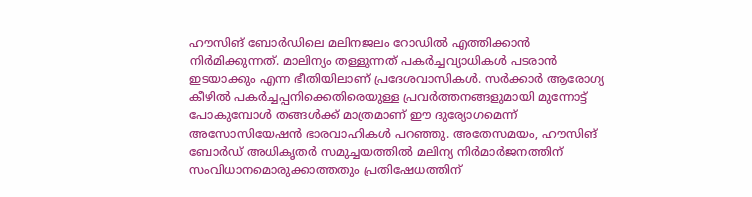ഹൗസിങ് ബോർഡിലെ മലിനജലം റോഡിൽ എത്തിക്കാൻ നിർമിക്കുന്നത്. മാലിന്യം തള്ളുന്നത് പകർച്ചവ്യാധികൾ പടരാൻ ഇടയാക്കും എന്ന ഭീതിയിലാണ് പ്രദേശവാസികൾ. സർക്കാർ ആരോഗ്യ കീഴിൽ പകർച്ചപ്പനിക്കെതിരെയുള്ള പ്രവർത്തനങ്ങളുമായി മുന്നോട്ട് പോകുമ്പോൾ തങ്ങൾക്ക് മാത്രമാണ് ഈ ദുര്യോഗമെന്ന് അസോസിയേഷൻ ഭാരവാഹികൾ പറഞ്ഞു. അതേസമയം, ഹൗസിങ് ബോർഡ് അധികൃതർ സമുച്ചയത്തിൽ മലിന്യ നിർമാർജനത്തിന് സംവിധാനമൊരുക്കാത്തതും പ്രതിഷേധത്തിന്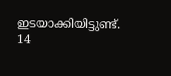ഇടയാക്കിയിട്ടുണ്ട്. 14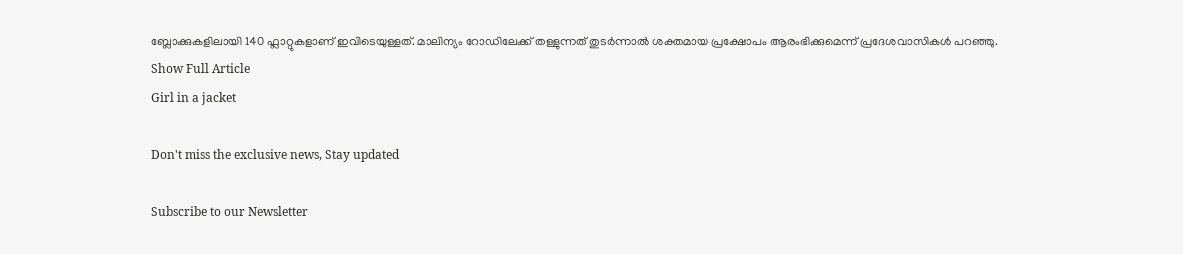ബ്ലോക്കുകളിലായി 140 ഫ്ലാറ്റുകളാണ് ഇവിടെയുള്ളത്. മാലിന്യം റോഡിലേക്ക് തള്ളുന്നത് തുടർന്നാൽ ശക്തമായ പ്രക്ഷോപം ആരംഭിക്കുമെന്ന് പ്രദേശവാസികൾ പറഞ്ഞു.
Show Full Article
Girl in a jacket

Don't miss the exclusive news, Stay updated

Subscribe to our Newsletter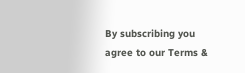By subscribing you agree to our Terms &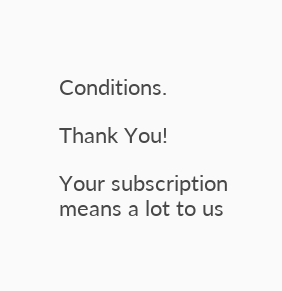Conditions.

Thank You!

Your subscription means a lot to us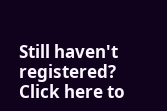Still haven't registered? Click here to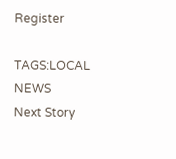Register

TAGS:LOCAL NEWS
Next Story